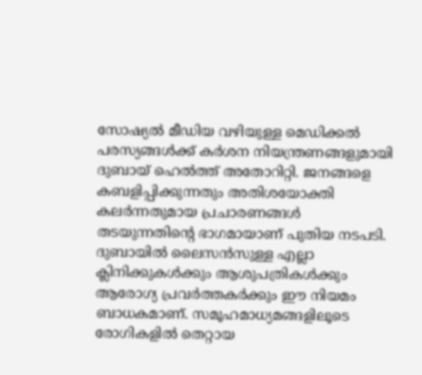സോഷ്യൽ മീഡിയ വഴിയുള്ള മെഡിക്കൽ പരസ്യങ്ങൾക്ക് കർശന നിയന്ത്രണങ്ങളുമായി ദുബായ് ഹെൽത്ത് അതോറിറ്റി. ജനങ്ങളെ കബളിപ്പിക്കുന്നതും അതിശയോക്തി കലർന്നതുമായ പ്രചാരണങ്ങൾ തടയുന്നതിന്റെ ഭാഗമായാണ് പുതിയ നടപടി. ദുബായിൽ ലൈസൻസുള്ള എല്ലാ ക്ലിനിക്കുകൾക്കും ആശുപത്രികൾക്കും ആരോഗ്യ പ്രവർത്തകർക്കും ഈ നിയമം ബാധകമാണ്. സമൂഹമാധ്യമങ്ങളിലൂടെ രോഗികളിൽ തെറ്റായ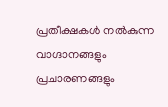പ്രതീക്ഷകൾ നൽകുന്ന വാഗ്ദാനങ്ങളും പ്രചാരണങ്ങളും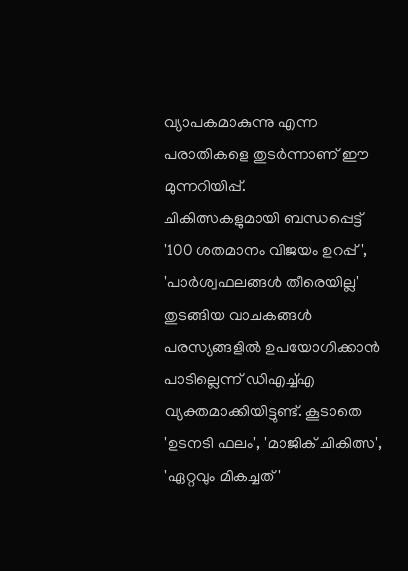വ്യാപകമാകുന്നു എന്ന പരാതികളെ തുടർന്നാണ് ഈ മുന്നറിയിപ്പ്.
ചികിത്സകളുമായി ബന്ധപ്പെട്ട് '100 ശതമാനം വിജയം ഉറപ്പ്', 'പാർശ്വഫലങ്ങൾ തീരെയില്ല' തുടങ്ങിയ വാചകങ്ങൾ പരസ്യങ്ങളിൽ ഉപയോഗിക്കാൻ പാടില്ലെന്ന് ഡിഎച്ച്എ വ്യക്തമാക്കിയിട്ടുണ്ട്. കൂടാതെ 'ഉടനടി ഫലം', 'മാജിക് ചികിത്സ', 'ഏറ്റവും മികച്ചത്'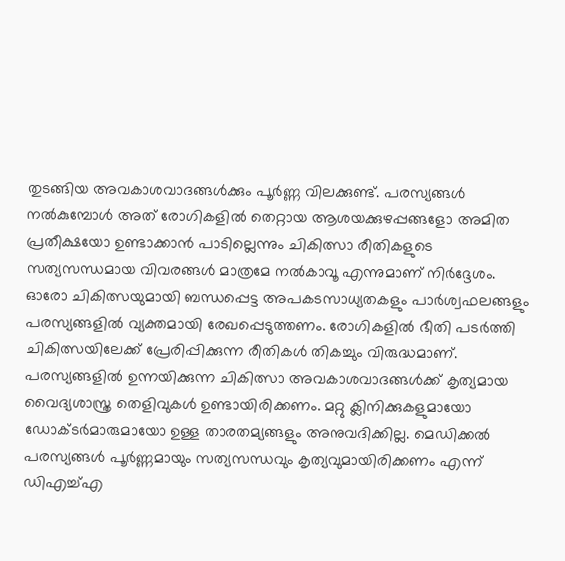തുടങ്ങിയ അവകാശവാദങ്ങൾക്കും പൂർണ്ണ വിലക്കുണ്ട്. പരസ്യങ്ങൾ നൽകുമ്പോൾ അത് രോഗികളിൽ തെറ്റായ ആശയക്കുഴപ്പങ്ങളോ അമിത പ്രതീക്ഷയോ ഉണ്ടാക്കാൻ പാടില്ലെന്നും ചികിത്സാ രീതികളുടെ സത്യസന്ധമായ വിവരങ്ങൾ മാത്രമേ നൽകാവൂ എന്നുമാണ് നിർദ്ദേശം.
ഓരോ ചികിത്സയുമായി ബന്ധപ്പെട്ട അപകടസാധ്യതകളും പാർശ്വഫലങ്ങളും പരസ്യങ്ങളിൽ വ്യക്തമായി രേഖപ്പെടുത്തണം. രോഗികളിൽ ഭീതി പടർത്തി ചികിത്സയിലേക്ക് പ്രേരിപ്പിക്കുന്ന രീതികൾ തികച്ചും വിരുദ്ധമാണ്. പരസ്യങ്ങളിൽ ഉന്നയിക്കുന്ന ചികിത്സാ അവകാശവാദങ്ങൾക്ക് കൃത്യമായ വൈദ്യശാസ്ത്ര തെളിവുകൾ ഉണ്ടായിരിക്കണം. മറ്റു ക്ലിനിക്കുകളുമായോ ഡോക്ടർമാരുമായോ ഉള്ള താരതമ്യങ്ങളും അനുവദിക്കില്ല. മെഡിക്കൽ പരസ്യങ്ങൾ പൂർണ്ണമായും സത്യസന്ധവും കൃത്യവുമായിരിക്കണം എന്ന് ഡിഎച്ച്എ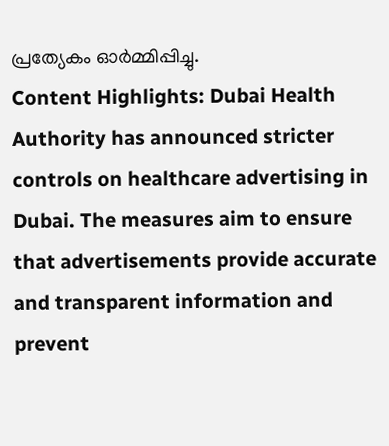പ്രത്യേകം ഓർമ്മിപ്പിച്ചു.
Content Highlights: Dubai Health Authority has announced stricter controls on healthcare advertising in Dubai. The measures aim to ensure that advertisements provide accurate and transparent information and prevent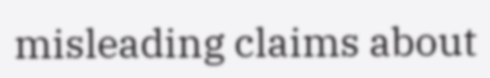misleading claims about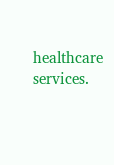healthcare services.